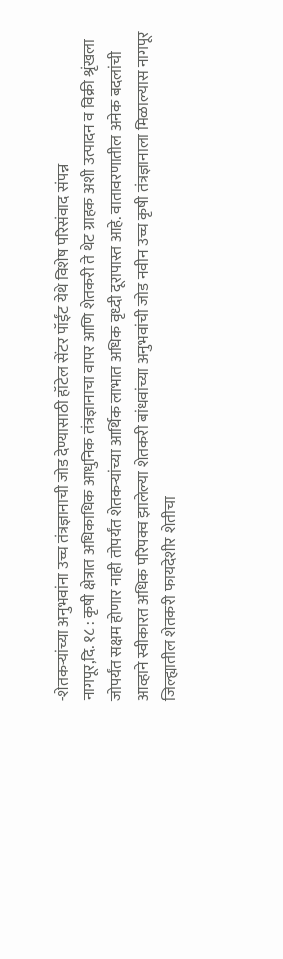-शेतकऱ्यांच्या अनुभवांना उच्च तंत्रज्ञानाची जोड देण्यासाठी हॉटेल सेंटर पॉईंट येथे विशेष परिसंवाद संपन्न
नागपूर,दि. १८ : कृषी क्षेत्रात अधिकाधिक आधुनिक तंत्रज्ञानाचा वापर आणि शेतकरी ते थेट ग्राहक अशी उत्पादन व विक्री श्रृंखला जोपर्यंत सक्षम होणार नाही तोपर्यंत शेतकऱ्यांच्या आर्थिक लाभात अधिक वृध्दी दूरापास्त आहे. वातावरणातील अनेक बदलांची आव्हाने स्वीकारत अधिक परिपक्व झालेल्या शेतकरी बांधवांच्या अनुभवांची जोड नवीन उच्च कृषी तंत्रज्ञानाला मिळाल्यास नागपूर जिल्ह्यातील शेतकरी फायदेशीर शेतीचा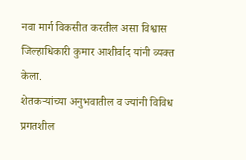नवा मार्ग विकसीत करतील असा विश्वास जिल्हाधिकारी कुमार आशीर्वाद यांनी व्यक्त केला.
शेतकऱ्यांच्या अनुभवातील व ज्यांनी विविध प्रगतशील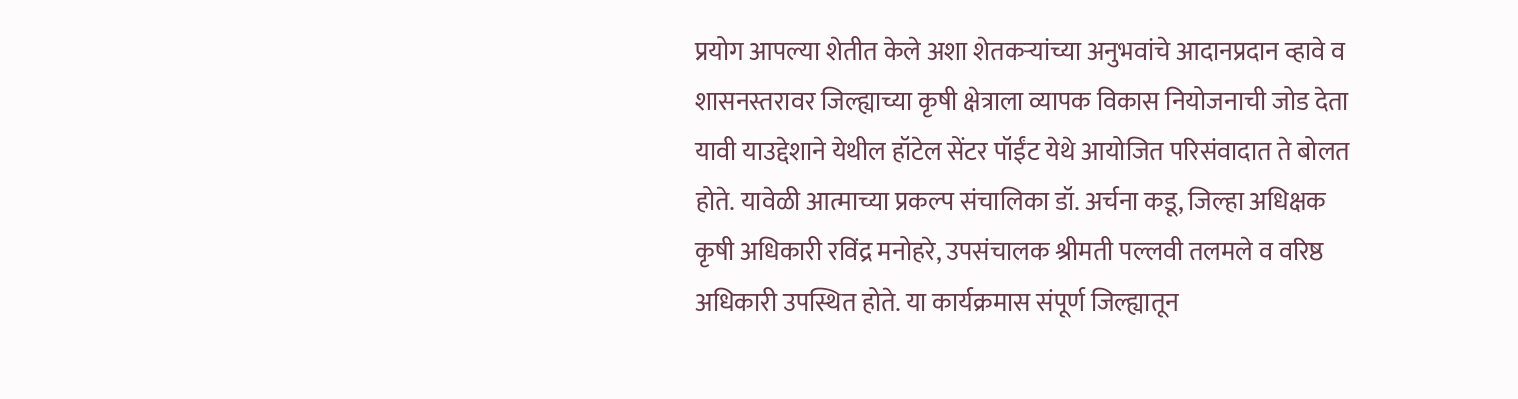प्रयोग आपल्या शेतीत केले अशा शेतकऱ्यांच्या अनुभवांचे आदानप्रदान व्हावे व शासनस्तरावर जिल्ह्याच्या कृषी क्षेत्राला व्यापक विकास नियोजनाची जोड देता यावी याउद्देशाने येथील हॉटेल सेंटर पॉईंट येथे आयोजित परिसंवादात ते बोलत होते. यावेळी आत्माच्या प्रकल्प संचालिका डॉ. अर्चना कडू, जिल्हा अधिक्षक कृषी अधिकारी रविंद्र मनोहरे, उपसंचालक श्रीमती पल्लवी तलमले व वरिष्ठ अधिकारी उपस्थित होते. या कार्यक्रमास संपूर्ण जिल्ह्यातून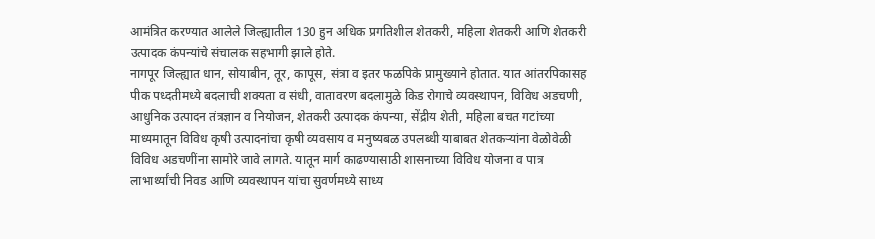आमंत्रित करण्यात आलेले जिल्ह्यातील 130 हुन अधिक प्रगतिशील शेतकरी, महिला शेतकरी आणि शेतकरी उत्पादक कंपन्यांचे संचालक सहभागी झाले होते.
नागपूर जिल्ह्यात धान, सोयाबीन, तूर, कापूस, संत्रा व इतर फळपिके प्रामुख्याने होतात. यात आंतरपिकासह पीक पध्दतीमध्ये बदलाची शक्यता व संधी, वातावरण बदलामुळे किड रोगाचे व्यवस्थापन, विविध अडचणी, आधुनिक उत्पादन तंत्रज्ञान व नियोजन, शेतकरी उत्पादक कंपन्या, सेंद्रीय शेती, महिला बचत गटांच्या माध्यमातून विविध कृषी उत्पादनांचा कृषी व्यवसाय व मनुष्यबळ उपलब्धी याबाबत शेतकऱ्यांना वेळोवेळी विविध अडचणींना सामोरे जावे लागते. यातून मार्ग काढण्यासाठी शासनाच्या विविध योजना व पात्र लाभार्थ्यांची निवड आणि व्यवस्थापन यांचा सुवर्णमध्ये साध्य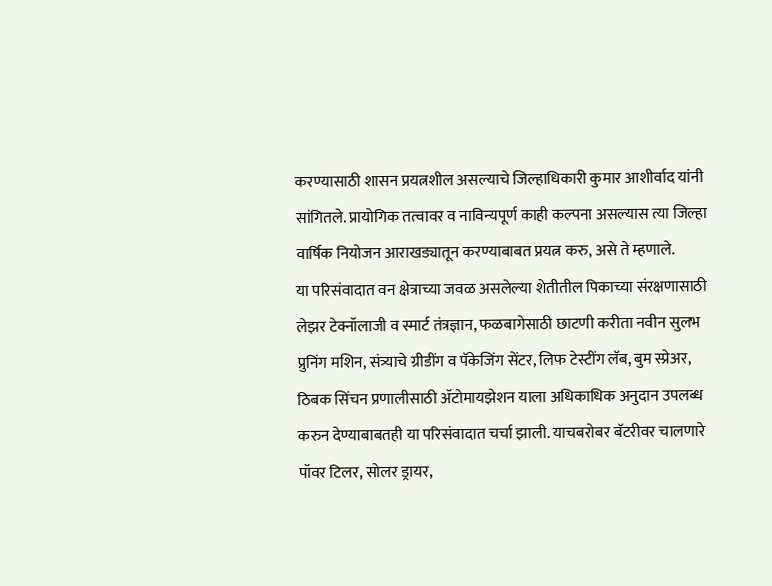करण्यासाठी शासन प्रयत्नशील असल्याचे जिल्हाधिकारी कुमार आशीर्वाद यांनी सांगितले. प्रायोगिक तत्वावर व नाविन्यपूर्ण काही कल्पना असल्यास त्या जिल्हा वार्षिक नियोजन आराखड्यातून करण्याबाबत प्रयत्न करु, असे ते म्हणाले.
या परिसंवादात वन क्षेत्राच्या जवळ असलेल्या शेतीतील पिकाच्या संरक्षणासाठी लेझर टेक्नॉलाजी व स्मार्ट तंत्रज्ञान, फळबागेसाठी छाटणी करीता नवीन सुलभ प्रुनिंग मशिन, संत्र्याचे ग्रीडींग व पॅकेजिंग सेंटर, लिफ टेस्टींग लॅब, बुम स्प्रेअर, ठिबक सिंचन प्रणालीसाठी ॲटोमायझेशन याला अधिकाधिक अनुदान उपलब्ध करुन देण्याबाबतही या परिसंवादात चर्चा झाली. याचबरोबर बॅटरीवर चालणारे पॉवर टिलर, सोलर ड्रायर,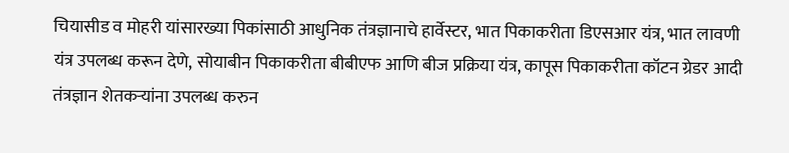चियासीड व मोहरी यांसारख्या पिकांसाठी आधुनिक तंत्रज्ञानाचे हार्वेस्टर, भात पिकाकरीता डिएसआर यंत्र, भात लावणी यंत्र उपलब्ध करून देणे, सोयाबीन पिकाकरीता बीबीएफ आणि बीज प्रक्रिया यंत्र, कापूस पिकाकरीता कॉटन ग्रेडर आदी तंत्रज्ञान शेतकऱ्यांना उपलब्ध करुन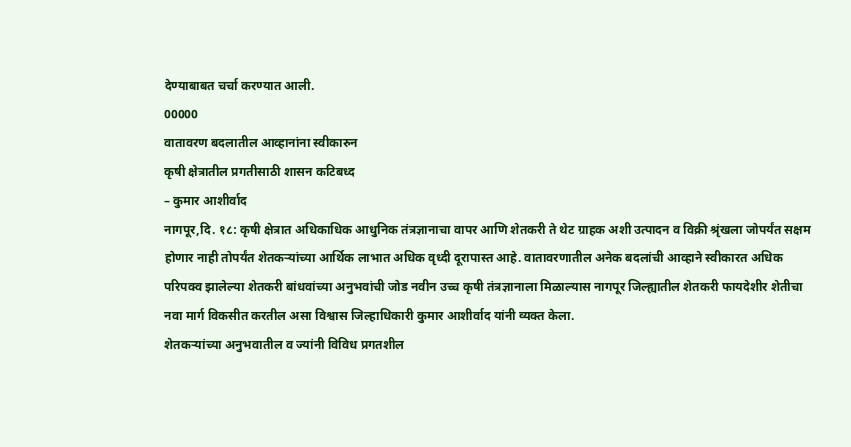देण्याबाबत चर्चा करण्यात आली.
00000
वातावरण बदलातील आव्हानांना स्वीकारुन
कृषी क्षेत्रातील प्रगतीसाठी शासन कटिबध्द
– कुमार आशीर्वाद
नागपूर,दि. १८: कृषी क्षेत्रात अधिकाधिक आधुनिक तंत्रज्ञानाचा वापर आणि शेतकरी ते थेट ग्राहक अशी उत्पादन व विक्री श्रृंखला जोपर्यंत सक्षम होणार नाही तोपर्यंत शेतकऱ्यांच्या आर्थिक लाभात अधिक वृध्दी दूरापास्त आहे. वातावरणातील अनेक बदलांची आव्हाने स्वीकारत अधिक परिपक्व झालेल्या शेतकरी बांधवांच्या अनुभवांची जोड नवीन उच्च कृषी तंत्रज्ञानाला मिळाल्यास नागपूर जिल्ह्यातील शेतकरी फायदेशीर शेतीचा नवा मार्ग विकसीत करतील असा विश्वास जिल्हाधिकारी कुमार आशीर्वाद यांनी व्यक्त केला.
शेतकऱ्यांच्या अनुभवातील व ज्यांनी विविध प्रगतशील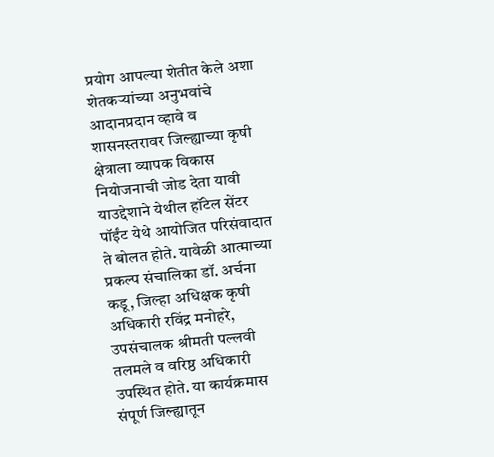प्रयोग आपल्या शेतीत केले अशा शेतकऱ्यांच्या अनुभवांचे आदानप्रदान व्हावे व शासनस्तरावर जिल्ह्याच्या कृषी क्षेत्राला व्यापक विकास नियोजनाची जोड देता यावी याउद्देशाने येथील हॉटेल सेंटर पॉईंट येथे आयोजित परिसंवादात ते बोलत होते. यावेळी आत्माच्या प्रकल्प संचालिका डॉ. अर्चना कडू, जिल्हा अधिक्षक कृषी अधिकारी रविंद्र मनोहरे, उपसंचालक श्रीमती पल्लवी तलमले व वरिष्ठ अधिकारी उपस्थित होते. या कार्यक्रमास संपूर्ण जिल्ह्यातून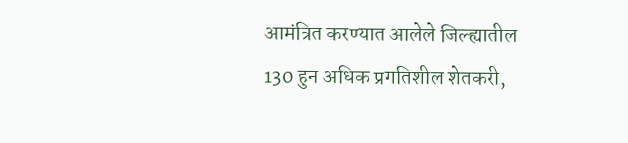आमंत्रित करण्यात आलेले जिल्ह्यातील 130 हुन अधिक प्रगतिशील शेतकरी,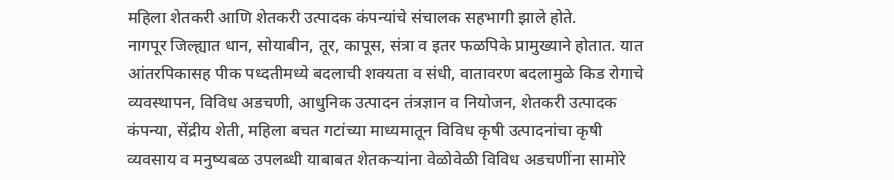महिला शेतकरी आणि शेतकरी उत्पादक कंपन्यांचे संचालक सहभागी झाले होते.
नागपूर जिल्ह्यात धान, सोयाबीन, तूर, कापूस, संत्रा व इतर फळपिके प्रामुख्याने होतात. यात आंतरपिकासह पीक पध्दतीमध्ये बदलाची शक्यता व संधी, वातावरण बदलामुळे किड रोगाचे व्यवस्थापन, विविध अडचणी, आधुनिक उत्पादन तंत्रज्ञान व नियोजन, शेतकरी उत्पादक कंपन्या, सेंद्रीय शेती, महिला बचत गटांच्या माध्यमातून विविध कृषी उत्पादनांचा कृषी व्यवसाय व मनुष्यबळ उपलब्धी याबाबत शेतकऱ्यांना वेळोवेळी विविध अडचणींना सामोरे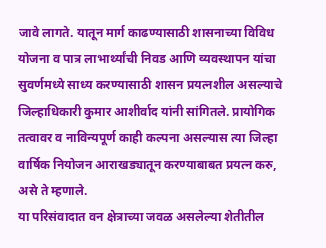जावे लागते. यातून मार्ग काढण्यासाठी शासनाच्या विविध योजना व पात्र लाभार्थ्यांची निवड आणि व्यवस्थापन यांचा सुवर्णमध्ये साध्य करण्यासाठी शासन प्रयत्नशील असल्याचे जिल्हाधिकारी कुमार आशीर्वाद यांनी सांगितले. प्रायोगिक तत्वावर व नाविन्यपूर्ण काही कल्पना असल्यास त्या जिल्हा वार्षिक नियोजन आराखड्यातून करण्याबाबत प्रयत्न करु, असे ते म्हणाले.
या परिसंवादात वन क्षेत्राच्या जवळ असलेल्या शेतीतील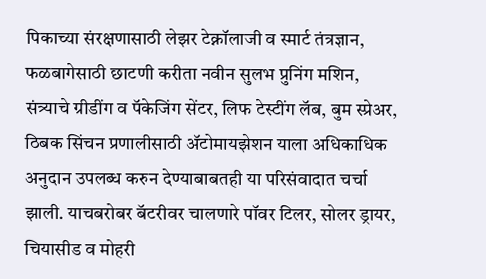पिकाच्या संरक्षणासाठी लेझर टेक्नॉलाजी व स्मार्ट तंत्रज्ञान, फळबागेसाठी छाटणी करीता नवीन सुलभ प्रुनिंग मशिन, संत्र्याचे ग्रीडींग व पॅकेजिंग सेंटर, लिफ टेस्टींग लॅब, बुम स्प्रेअर, ठिबक सिंचन प्रणालीसाठी ॲटोमायझेशन याला अधिकाधिक अनुदान उपलब्ध करुन देण्याबाबतही या परिसंवादात चर्चा झाली. याचबरोबर बॅटरीवर चालणारे पॉवर टिलर, सोलर ड्रायर, चियासीड व मोहरी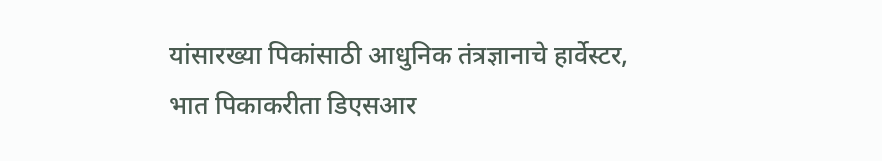यांसारख्या पिकांसाठी आधुनिक तंत्रज्ञानाचे हार्वेस्टर, भात पिकाकरीता डिएसआर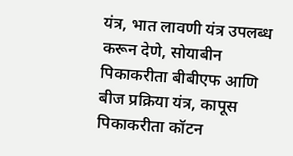यंत्र, भात लावणी यंत्र उपलब्ध करून देणे, सोयाबीन पिकाकरीता बीबीएफ आणि बीज प्रक्रिया यंत्र, कापूस पिकाकरीता कॉटन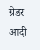ग्रेडर आदी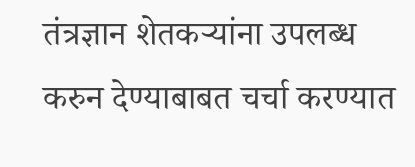तंत्रज्ञान शेतकऱ्यांना उपलब्ध करुन देण्याबाबत चर्चा करण्यात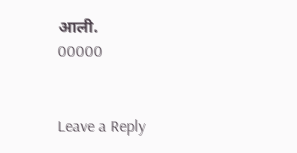आली.
00000


Leave a Reply